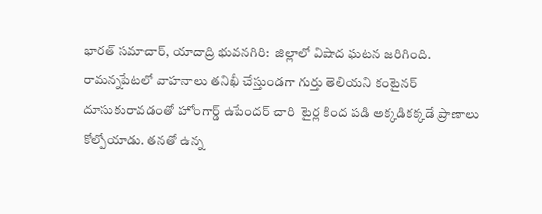భారత్ సమాచార్, యాదాద్రి భువనగిరి:  జిల్లాలో విషాద ఘటన జరిగింది.  రామన్నపేటలో వాహనాలు తనిఖీ చేస్తుండగా గుర్తు తెలియని కంటైనర్ దూసుకురావడంతో హోంగార్డ్ ఉపేందర్ చారి  టైర్ల కింద పడి అక్కడికక్కడే ప్రాణాలు కోల్పోయాడు. తనతో ఉన్న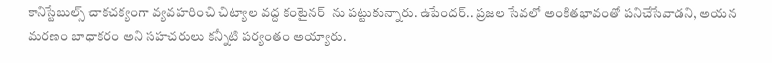కానిస్టేబుల్స్ చాకచక్యంగా వ్యవహరించి చిట్యాల వద్ద కంటైనర్  ను పట్టుకున్నారు. ఉపేందర్.. ప్రజల సేవలో అంకితభావంతో పనిచేసేవాడని, అయన మరణం బాధాకరం అని సహచరులు కన్నీటి పర్యంతం అయ్యారు.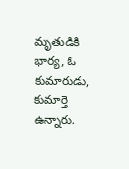మృతుడికి భార్య, ఓ కుమారుడు, కుమార్తె ఉన్నారు.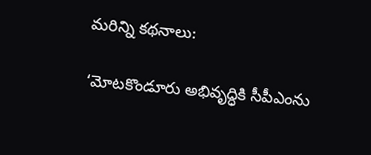మరిన్ని కథనాలు:

‘మోటకొండూరు అభివృద్ధికి సీపీఎంను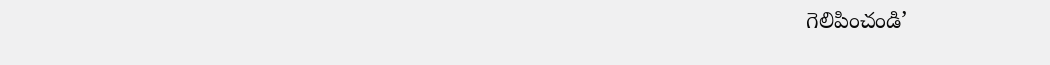గెలిపించండి’